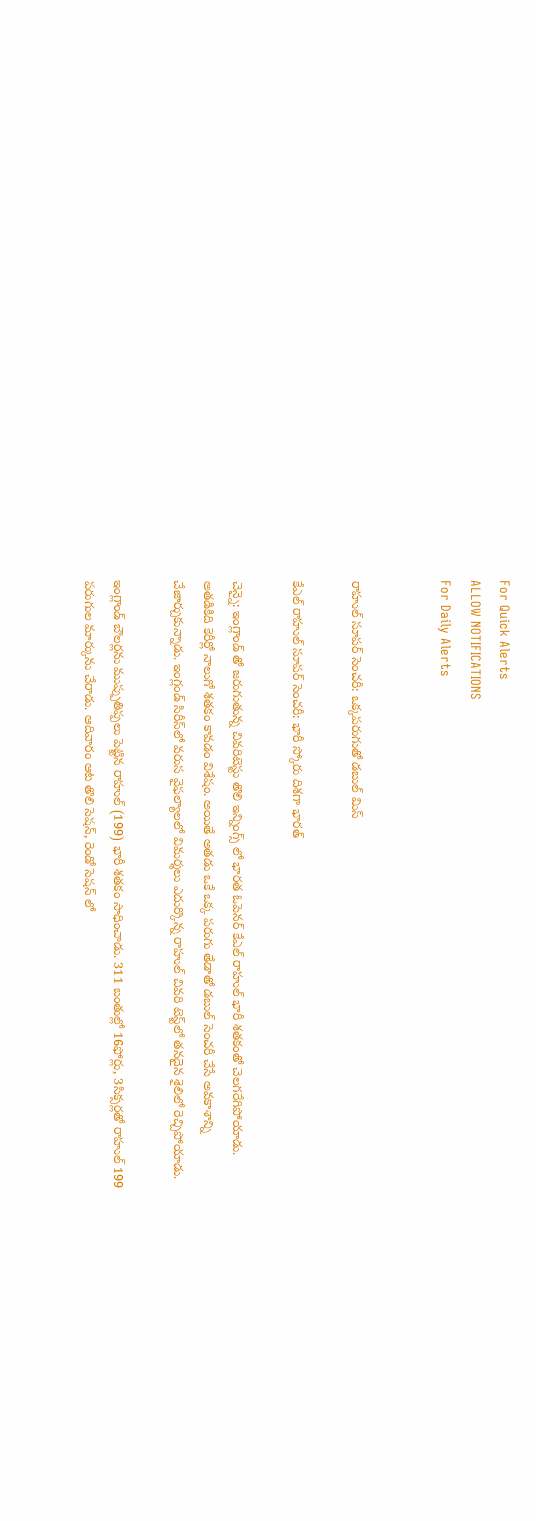For Quick Alerts
ALLOW NOTIFICATIONS
For Daily Alerts


రాహుల్ సూపర్ సెంచరీ: ఒక్కపరుగుతో డబుల్ మిస్

కేఎల్ రాహుల్ సూపర్ సెంచరీ: భారీ స్కోరు దిశగా భారత్

చెన్నై: ఇంగ్లాండ్ తో జరుగుతున్న చివరిటెస్టు తొలి ఇన్నింగ్స్ లో భారత ఓపెనర్ కేఎల్ రాహుల్ భారీ శతకంతో చెలగరేగిపోయాడు. అతడికిది కెరీర్లో నాలుగో శతకం కావడం విశేషం. అయితే అతడు ఒకే ఒక్క పరుగు తేడాతో డబుల్ సెంచరీ చేసే అవకాశాన్ని చేజార్చుకున్నాడు. ఇంగ్లండ్‌ సిరీస్‌లో వరుస వైఫల్యాలలో విమర్శలు ఎదుర్కొన్న రాహుల్‌ చివరి టెస్ట్‌లో తనదైన శైలిలో రెచ్చిపోయాడు.

ఇంగ్లాండ్ బౌలర్లను ముప్పుతిప్పలు పెట్టిన రాహుల్ (199) భారీ శతకం సాధించాడు. 311 బంతుల్లో 16ఫోర్లు, 3సిక్సర్లతో రాహుల్ 199 పరుగుల మార్కును చేరాడు. ఆదివారం ఆట తొలి సెషన్, రెండో సెషన్ లో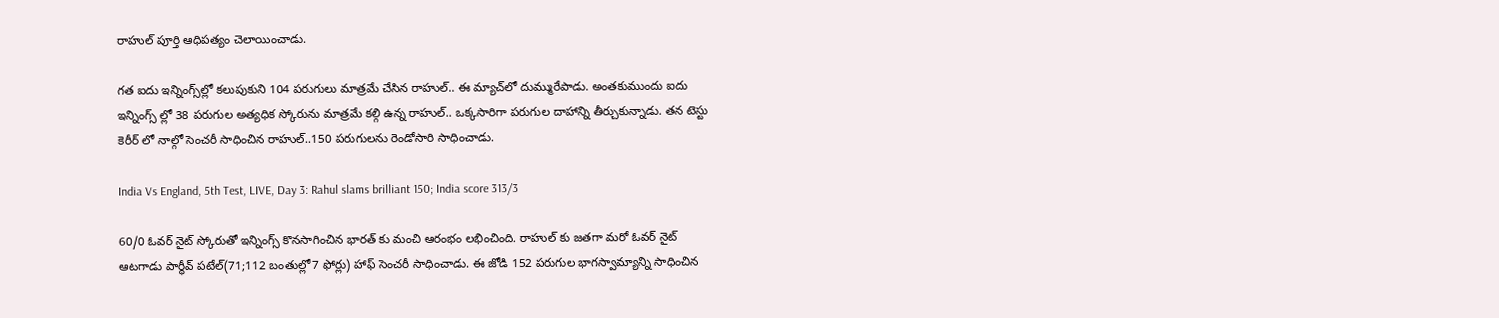రాహుల్ పూర్తి ఆధిపత్యం చెలాయించాడు.

గత ఐదు ఇన్నింగ్స్‌ల్లో కలుపుకుని 104 పరుగులు మాత్రమే చేసిన రాహుల్.. ఈ మ్యాచ్‌లో దుమ్మురేపాడు. అంతకుముందు ఐదు ఇన్నింగ్స్ ల్లో 38 పరుగుల అత్యధిక స్కోరును మాత్రమే కల్గి ఉన్న రాహుల్.. ఒక్కసారిగా పరుగుల దాహాన్ని తీర్చుకున్నాడు. తన టెస్టు కెరీర్ లో నాల్గో సెంచరీ సాధించిన రాహుల్..150 పరుగులను రెండోసారి సాధించాడు.

India Vs England, 5th Test, LIVE, Day 3: Rahul slams brilliant 150; India score 313/3

60/0 ఓవర్ నైట్ స్కోరుతో ఇన్నింగ్స్ కొనసాగించిన భారత్ కు మంచి ఆరంభం లభించింది. రాహుల్ కు జతగా మరో ఓవర్ నైట్ ఆటగాడు పార్థీవ్ పటేల్(71;112 బంతుల్లో7 ఫోర్లు) హాఫ్ సెంచరీ సాధించాడు. ఈ జోడి 152 పరుగుల భాగస్వామ్యాన్ని సాధించిన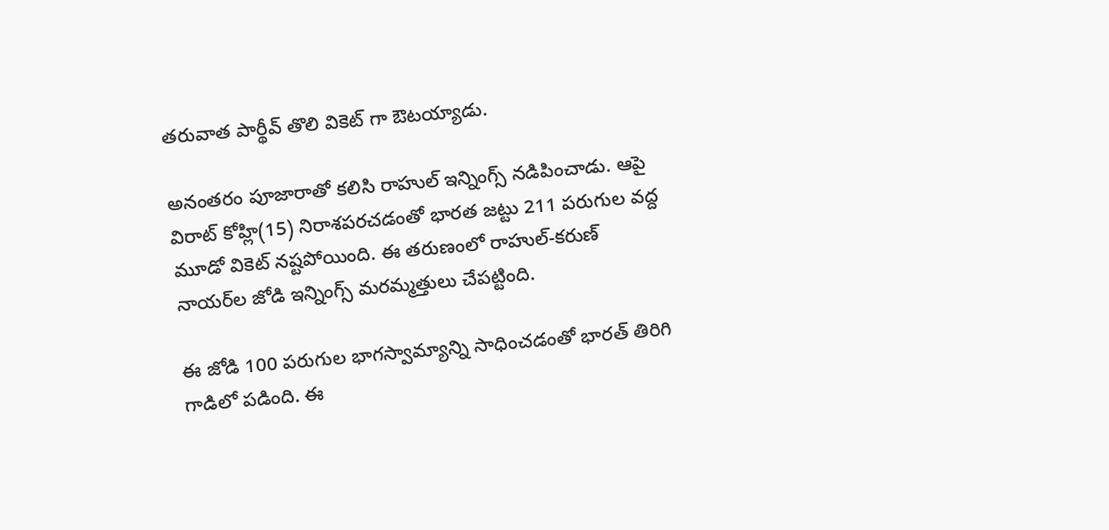తరువాత పార్థీవ్ తొలి వికెట్ గా ఔటయ్యాడు.

అనంతరం పూజారాతో కలిసి రాహుల్ ఇన్నింగ్స్ నడిపించాడు. ఆపై విరాట్ కోహ్లి(15) నిరాశపరచడంతో భారత జట్టు 211 పరుగుల వద్ద మూడో వికెట్ నష్టపోయింది. ఈ తరుణంలో రాహుల్-కరుణ్ నాయర్‌ల జోడి ఇన్నింగ్స్ మరమ్మత్తులు చేపట్టింది.

ఈ జోడి 100 పరుగుల భాగస్వామ్యాన్ని సాధించడంతో భారత్ తిరిగి గాడిలో పడింది. ఈ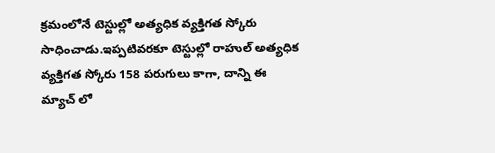క్రమంలోనే టెస్టుల్లో అత్యధిక వ్యక్తిగత స్కోరు సాధించాడు.ఇప్పటివరకూ టెస్టుల్లో రాహుల్ అత్యధిక వ్యక్తిగత స్కోరు 158 పరుగులు కాగా, దాన్ని ఈ మ్యాచ్ లో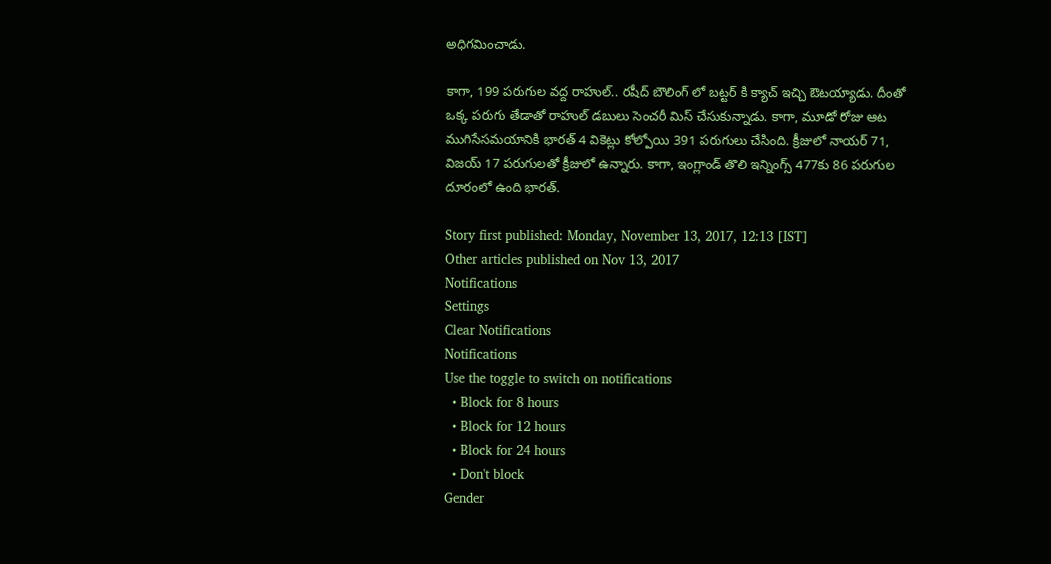అధిగమించాడు.

కాగా, 199 పరుగుల వద్ద రాహుల్.. రషీద్ బౌలింగ్ లో బట్టర్ కి క్యాచ్ ఇచ్చి ఔటయ్యాడు. దీంతో ఒక్క పరుగు తేడాతో రాహుల్ డబులు సెంచరీ మిస్ చేసుకున్నాడు. కాగా, మూడో రోజు ఆట ముగిసేసమయానికి భారత్ 4 వికెట్లు కోల్పోయి 391 పరుగులు చేసింది. క్రీజులో నాయర్ 71, విజయ్ 17 పరుగులతో క్రీజులో ఉన్నారు. కాగా, ఇంగ్లాండ్ తొలి ఇన్నింగ్స్ 477కు 86 పరుగుల దూరంలో ఉంది భారత్.

Story first published: Monday, November 13, 2017, 12:13 [IST]
Other articles published on Nov 13, 2017
Notifications
Settings
Clear Notifications
Notifications
Use the toggle to switch on notifications
  • Block for 8 hours
  • Block for 12 hours
  • Block for 24 hours
  • Don't block
Gender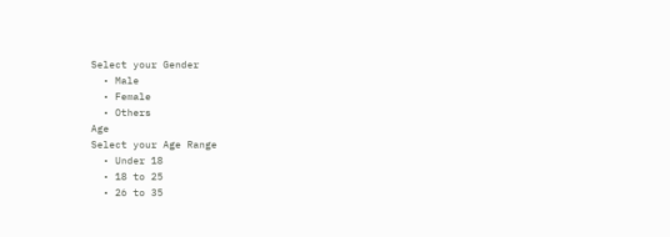Select your Gender
  • Male
  • Female
  • Others
Age
Select your Age Range
  • Under 18
  • 18 to 25
  • 26 to 35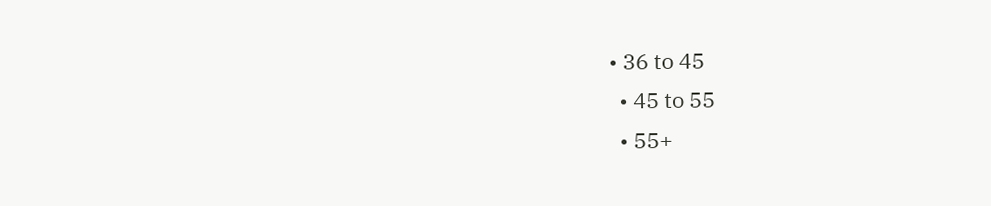• 36 to 45
  • 45 to 55
  • 55+